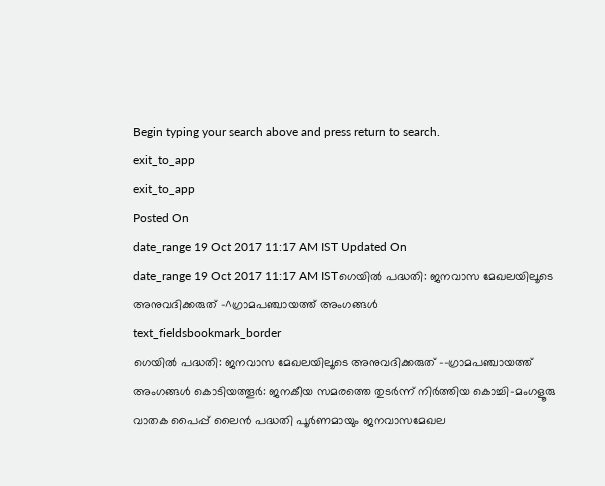Begin typing your search above and press return to search.
exit_to_app
exit_to_app
Posted On
date_range 19 Oct 2017 11:17 AM IST Updated On
date_range 19 Oct 2017 11:17 AM ISTഗെയിൽ പദ്ധതി: ജനവാസ മേഖലയിലൂടെ അനുവദിക്കരുത് -^ഗ്രാമപഞ്ചായത്ത് അംഗങ്ങൾ
text_fieldsbookmark_border
ഗെയിൽ പദ്ധതി: ജനവാസ മേഖലയിലൂടെ അനുവദിക്കരുത് --ഗ്രാമപഞ്ചായത്ത് അംഗങ്ങൾ കൊടിയത്തൂർ: ജനകീയ സമരത്തെ തുടർന്ന് നിർത്തിയ കൊച്ചി-മംഗളൂരു വാതക പൈപ്പ് ലൈൻ പദ്ധതി പൂർണമായും ജനവാസമേഖല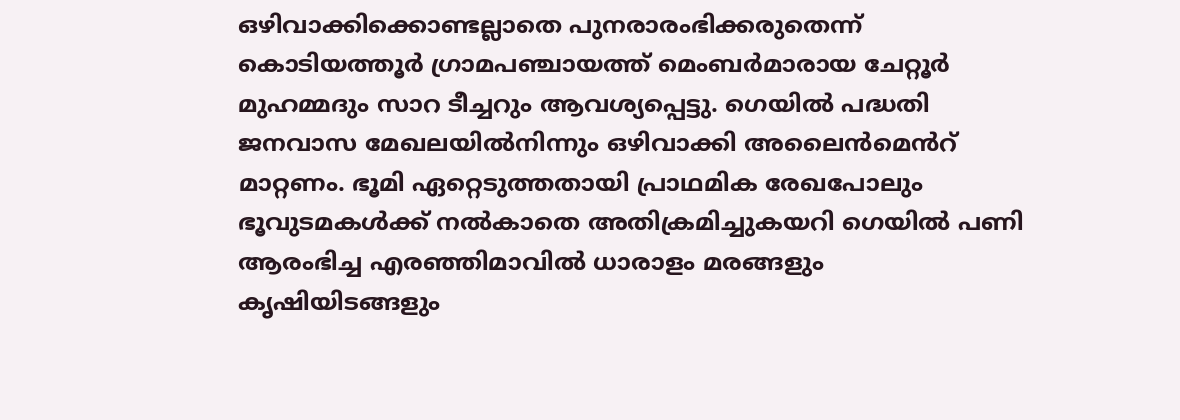ഒഴിവാക്കിക്കൊണ്ടല്ലാതെ പുനരാരംഭിക്കരുതെന്ന് കൊടിയത്തൂർ ഗ്രാമപഞ്ചായത്ത് മെംബർമാരായ ചേറ്റൂർ മുഹമ്മദും സാറ ടീച്ചറും ആവശ്യപ്പെട്ടു. ഗെയിൽ പദ്ധതി ജനവാസ മേഖലയിൽനിന്നും ഒഴിവാക്കി അലൈൻമെൻറ് മാറ്റണം. ഭൂമി ഏറ്റെടുത്തതായി പ്രാഥമിക രേഖപോലും ഭൂവുടമകൾക്ക് നൽകാതെ അതിക്രമിച്ചുകയറി ഗെയിൽ പണി ആരംഭിച്ച എരഞ്ഞിമാവിൽ ധാരാളം മരങ്ങളും കൃഷിയിടങ്ങളും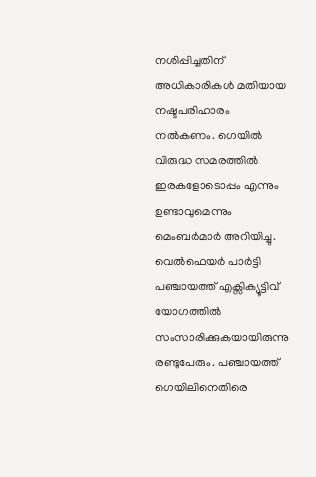നശിപ്പിച്ചതിന് അധികാരികൾ മതിയായ നഷ്ടപരിഹാരം നൽകണം. ഗെയിൽ വിരുദ്ധ സമരത്തിൽ ഇരകളോടൊപ്പം എന്നും ഉണ്ടാവുമെന്നും മെംബർമാർ അറിയിച്ചു. വെൽഫെയർ പാർട്ടി പഞ്ചായത്ത് എക്സിക്യൂട്ടിവ് യോഗത്തിൽ സംസാരിക്കുകയായിരുന്നു രണ്ടുപേരും. പഞ്ചായത്ത് ഗെയിലിനെതിരെ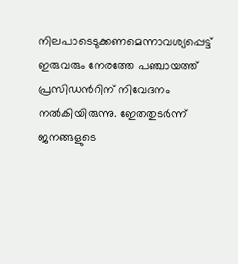നിലപാടെടുക്കണമെന്നാവശ്യപ്പെട്ട് ഇരുവരും നേരത്തേ പഞ്ചായത്ത് പ്രസിഡൻറിന് നിവേദനം നൽകിയിരുന്നു. ഇേതതുടർന്ന് ജനങ്ങളുടെ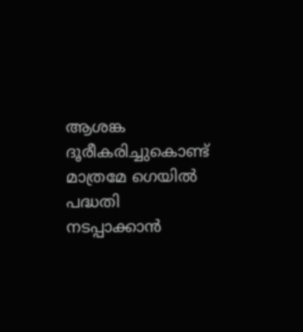ആശങ്ക ദൂരീകരിച്ചുകൊണ്ട് മാത്രമേ ഗെയിൽ പദ്ധതി നടപ്പാക്കാൻ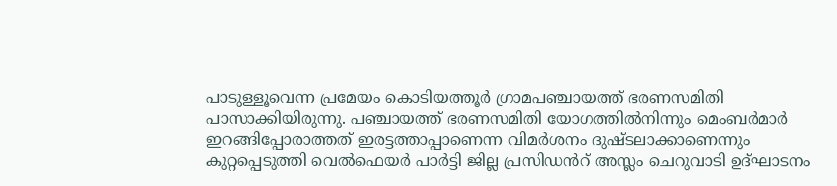പാടുള്ളൂവെന്ന പ്രമേയം കൊടിയത്തൂർ ഗ്രാമപഞ്ചായത്ത് ഭരണസമിതി പാസാക്കിയിരുന്നു. പഞ്ചായത്ത് ഭരണസമിതി യോഗത്തിൽനിന്നും മെംബർമാർ ഇറങ്ങിപ്പോരാത്തത് ഇരട്ടത്താപ്പാണെന്ന വിമർശനം ദുഷ്ടലാക്കാണെന്നും കുറ്റപ്പെടുത്തി വെൽഫെയർ പാർട്ടി ജില്ല പ്രസിഡൻറ് അസ്ലം ചെറുവാടി ഉദ്ഘാടനം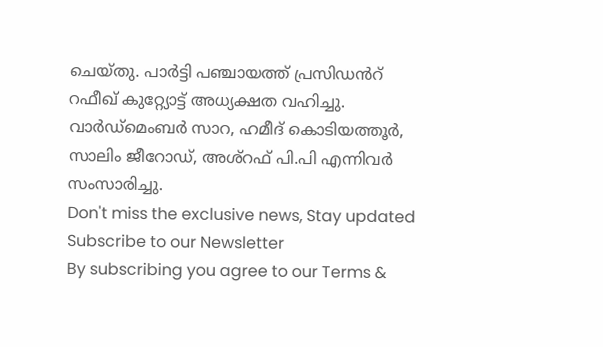ചെയ്തു. പാർട്ടി പഞ്ചായത്ത് പ്രസിഡൻറ് റഫീഖ് കുറ്റ്യോട്ട് അധ്യക്ഷത വഹിച്ചു. വാർഡ്മെംബർ സാറ, ഹമീദ് കൊടിയത്തൂർ, സാലിം ജീറോഡ്, അശ്റഫ് പി.പി എന്നിവർ സംസാരിച്ചു.
Don't miss the exclusive news, Stay updated
Subscribe to our Newsletter
By subscribing you agree to our Terms &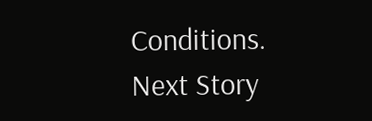Conditions.
Next Story